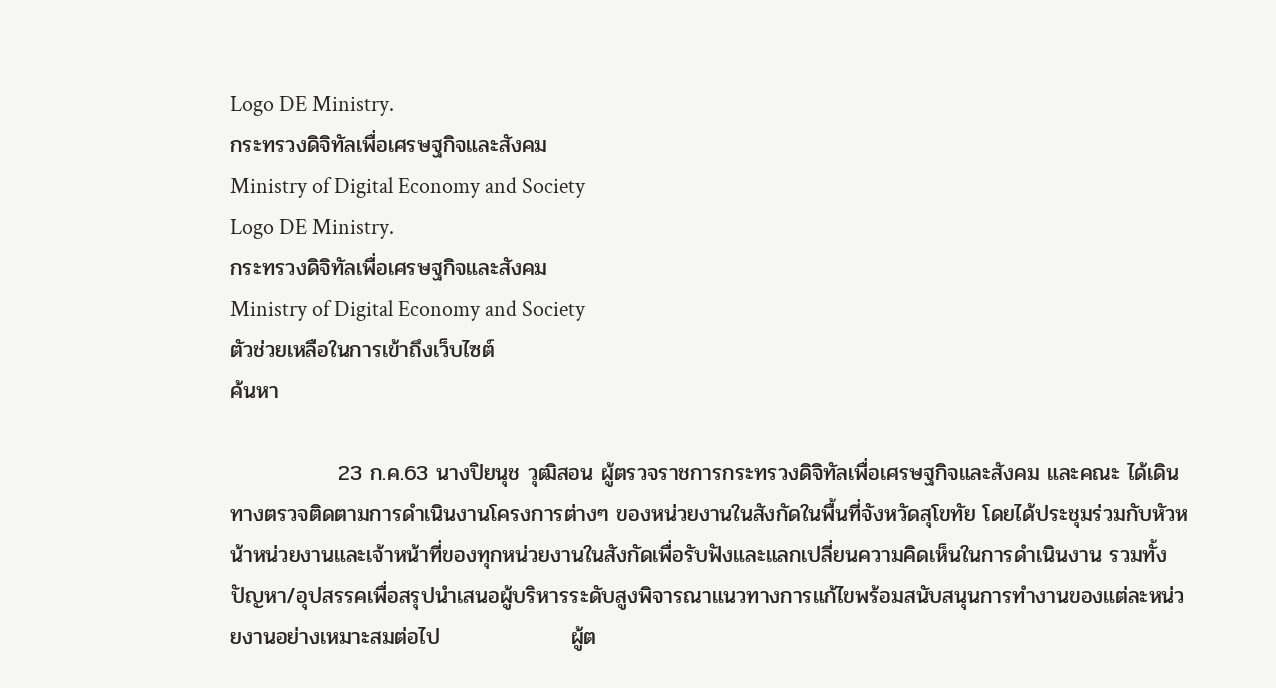Logo DE Ministry.
กระทรวงดิจิทัลเพื่อเศรษฐกิจและสังคม
Ministry of Digital Economy and Society
Logo DE Ministry.
กระทรวงดิจิทัลเพื่อเศรษฐกิจและสังคม
Ministry of Digital Economy and Society
ตัวช่วยเหลือในการเข้าถึงเว็บไซต์
ค้นหา

              23 ก.ค.63 นางปิยนุช วุฒิสอน ผู้ตรวจราชการกระทรวงดิจิทัลเพื่อเศรษฐกิจและสังคม และคณะ ได้เดินทางตรวจติดตามการดำเนินงานโครงการต่างๆ ของหน่วยงานในสังกัดในพื้นที่จังหวัดสุโขทัย โดยได้ประชุมร่วมกับหัวหน้าหน่วยงานและเจ้าหน้าที่ของทุกหน่วยงานในสังกัดเพื่อรับฟังและแลกเปลี่ยนความคิดเห็นในการดำเนินงาน รวมทั้งปัญหา/อุปสรรคเพื่อสรุปนำเสนอผู้บริหารระดับสูงพิจารณาแนวทางการแก้ไขพร้อมสนับสนุนการทำงานของแต่ละหน่วยงานอย่างเหมาะสมต่อไป                 ผู้ต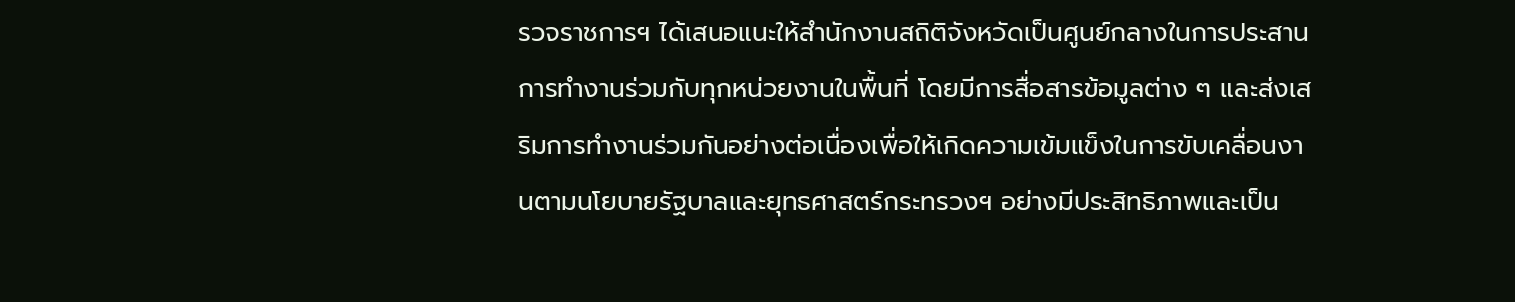รวจราชการฯ ได้เสนอแนะให้สำนักงานสถิติจังหวัดเป็นศูนย์กลางในการประสานการทำงานร่วมกับทุกหน่วยงานในพื้นที่ โดยมีการสื่อสารข้อมูลต่าง ๆ และส่งเสริมการทำงานร่วมกันอย่างต่อเนื่องเพื่อให้เกิดความเข้มแข็งในการขับเคลื่อนงานตามนโยบายรัฐบาลและยุทธศาสตร์กระทรวงฯ อย่างมีประสิทธิภาพและเป็น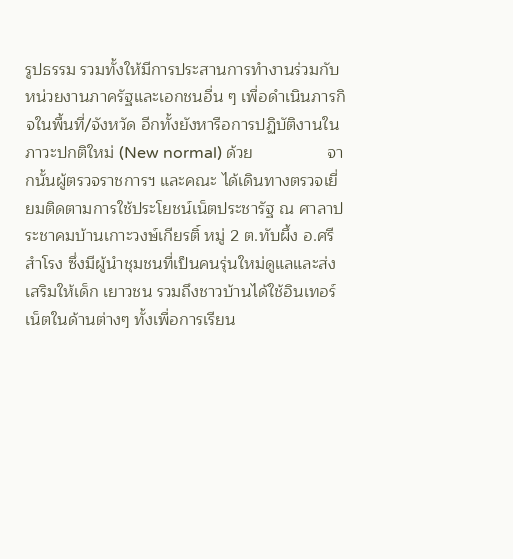รูปธรรม รวมทั้งให้มีการประสานการทำงานร่วมกับหน่วยงานภาครัฐและเอกชนอื่น ๆ เพื่อดำเนินภารกิจในพื้นที่/จังหวัด อีกทั้งยังหารือการปฏิบัติงานในภาวะปกติใหม่ (New normal) ด้วย                จากนั้นผู้ตรวจราชการฯ และคณะ ได้เดินทางตรวจเยี่ยมติดตามการใช้ประโยชน์เน็ตประชารัฐ ณ ศาลาประชาคมบ้านเกาะวงษ์เกียรติ์ หมู่ 2 ต.ทับผึ้ง อ.ศรีสำโรง ซึ่งมีผู้นำชุมชนที่เป็นคนรุ่นใหม่ดูแลและส่งเสริมให้เด็ก เยาวชน รวมถึงชาวบ้านได้ใช้อินเทอร์เน็ตในด้านต่างๆ ทั้งเพื่อการเรียน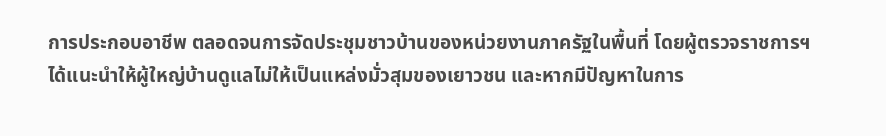การประกอบอาชีพ ตลอดจนการจัดประชุมชาวบ้านของหน่วยงานภาครัฐในพื้นที่ โดยผู้ตรวจราชการฯ ได้แนะนำให้ผู้ใหญ่บ้านดูแลไม่ให้เป็นแหล่งมั่วสุมของเยาวชน และหากมีปัญหาในการ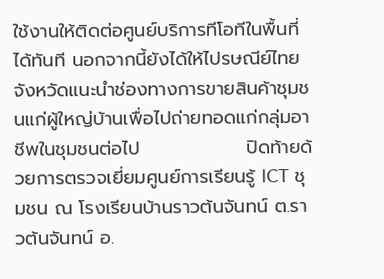ใช้งานให้ติดต่อศูนย์บริการทีโอทีในพื้นที่ได้ทันที นอกจากนี้ยังได้ให้ไปรษณีย์ไทยจังหวัดแนะนำช่องทางการขายสินค้าชุมชนแก่ผู้ใหญ่บ้านเพื่อไปถ่ายทอดแก่กลุ่มอาชีพในชุมชนต่อไป                ปิดท้ายด้วยการตรวจเยี่ยมศูนย์การเรียนรู้ ICT ชุมชน ณ โรงเรียนบ้านราวต้นจันทน์ ต.ราวต้นจันทน์ อ.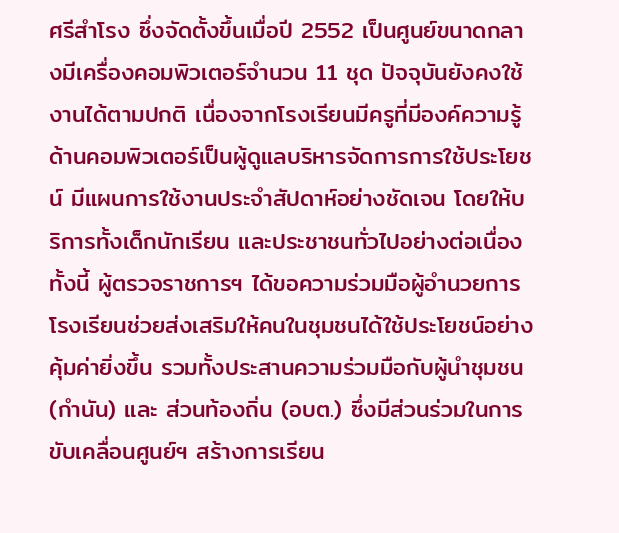ศรีสำโรง ซึ่งจัดตั้งขึ้นเมื่อปี 2552 เป็นศูนย์ขนาดกลางมีเครื่องคอมพิวเตอร์จำนวน 11 ชุด ปัจจุบันยังคงใช้งานได้ตามปกติ เนื่องจากโรงเรียนมีครูที่มีองค์ความรู้ด้านคอมพิวเตอร์เป็นผู้ดูแลบริหารจัดการการใช้ประโยชน์ มีแผนการใช้งานประจำสัปดาห์อย่างชัดเจน โดยให้บริการทั้งเด็กนักเรียน และประชาชนทั่วไปอย่างต่อเนื่อง ทั้งนี้ ผู้ตรวจราชการฯ ได้ขอความร่วมมือผู้อำนวยการโรงเรียนช่วยส่งเสริมให้คนในชุมชนได้ใช้ประโยชน์อย่างคุ้มค่ายิ่งขึ้น รวมทั้งประสานความร่วมมือกับผู้นำชุมชน (กำนัน) และ ส่วนท้องถิ่น (อบต.) ซึ่งมีส่วนร่วมในการขับเคลื่อนศูนย์ฯ สร้างการเรียน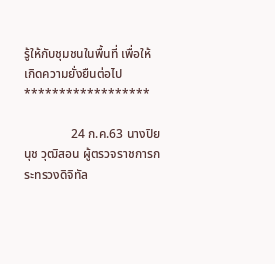รู้ให้กับชุมชนในพื้นที่ เพื่อให้เกิดความยั่งยืนต่อไป   ******************

               24 ก.ค.63 นางปิยนุช วุฒิสอน ผู้ตรวจราชการกระทรวงดิจิทัล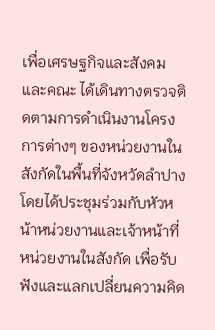เพื่อเศรษฐกิจและสังคม และคณะ ได้เดินทางตรวจติดตามการดำเนินงานโครงการต่างๆ ของหน่วยงานในสังกัดในพื้นที่จังหวัดลำปาง โดยได้ประชุมร่วมกับหัวหน้าหน่วยงานและเจ้าหน้าที่หน่วยงานในสังกัด เพื่อรับฟังและแลกเปลี่ยนความคิด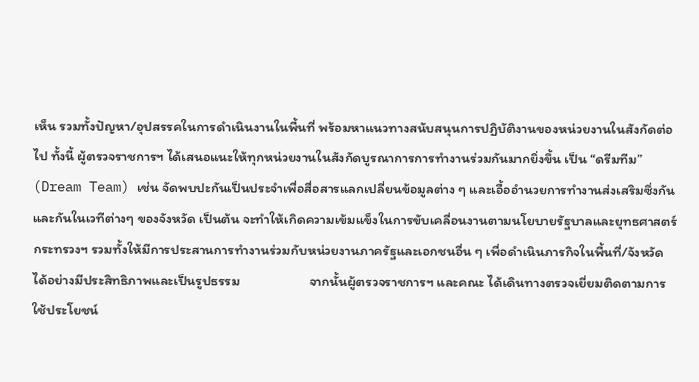เห็น รวมทั้งปัญหา/อุปสรรคในการดำเนินงานในพื้นที่ พร้อมหาแนวทางสนับสนุนการปฏิบัติงานของหน่วยงานในสังกัดต่อไป ทั้งนี้ ผู้ตรวจราชการฯ ได้เสนอแนะให้ทุกหน่วยงานในสังกัดบูรณาการการทำงานร่วมกันมากยิ่งขึ้น เป็น “ดรีมทีม” (Dream Team) เช่น จัดพบปะกันเป็นประจำเพื่อสื่อสารแลกเปลี่ยนข้อมูลต่าง ๆ และเอื้ออำนวยการทำงานส่งเสริมซึ่งกันและกันในเวทีต่างๆ ของจังหวัด เป็นต้น จะทำให้เกิดความเข้มแข็งในการขับเคลื่อนงานตามนโยบายรัฐบาลและยุทธศาสตร์กระทรวงฯ รวมทั้งให้มีการประสานการทำงานร่วมกับหน่วยงานภาครัฐและเอกชนอื่น ๆ เพื่อดำเนินภารกิจในพื้นที่/จังหวัดได้อย่างมีประสิทธิภาพและเป็นรูปธรรม                      จากนั้นผู้ตรวจราชการฯ และคณะ ได้เดินทางตรวจเยี่ยมติดตามการใช้ประโยชน์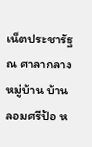เน็ตประชารัฐ ณ ศาลากลางหมู่บ้าน บ้านลอมศรีป้อ ห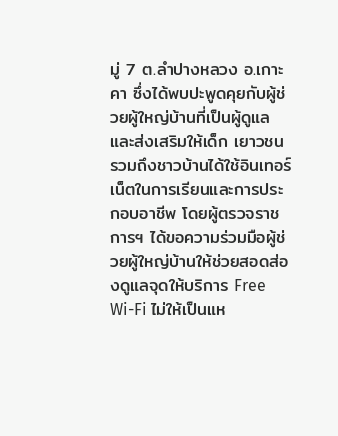มู่ 7 ต.ลำปางหลวง อ.เกาะคา ซึ่งได้พบปะพูดคุยกับผู้ช่วยผู้ใหญ่บ้านที่เป็นผู้ดูแลและส่งเสริมให้เด็ก เยาวชน รวมถึงชาวบ้านได้ใช้อินเทอร์เน็ตในการเรียนและการประกอบอาชีพ โดยผู้ตรวจราชการฯ ได้ขอความร่วมมือผู้ช่วยผู้ใหญ่บ้านให้ช่วยสอดส่องดูแลจุดให้บริการ Free Wi-Fi ไม่ให้เป็นแห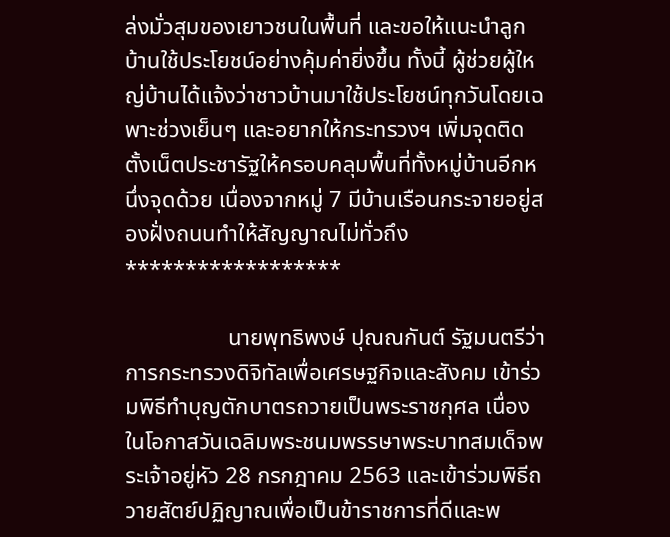ล่งมั่วสุมของเยาวชนในพื้นที่ และขอให้แนะนำลูกบ้านใช้ประโยชน์อย่างคุ้มค่ายิ่งขึ้น ทั้งนี้ ผู้ช่วยผู้ใหญ่บ้านได้แจ้งว่าชาวบ้านมาใช้ประโยชน์ทุกวันโดยเฉพาะช่วงเย็นๆ และอยากให้กระทรวงฯ เพิ่มจุดติดตั้งเน็ตประชารัฐให้ครอบคลุมพื้นที่ทั้งหมู่บ้านอีกหนึ่งจุดด้วย เนื่องจากหมู่ 7 มีบ้านเรือนกระจายอยู่สองฝั่งถนนทำให้สัญญาณไม่ทั่วถึง   ******************

                  นายพุทธิพงษ์ ปุณณกันต์ รัฐมนตรีว่าการกระทรวงดิจิทัลเพื่อเศรษฐกิจและสังคม เข้าร่วมพิธีทำบุญตักบาตรถวายเป็นพระราชกุศล เนื่องในโอกาสวันเฉลิมพระชนมพรรษาพระบาทสมเด็จพระเจ้าอยู่หัว 28 กรกฎาคม 2563 และเข้าร่วมพิธีถวายสัตย์ปฏิญาณเพื่อเป็นข้าราชการที่ดีและพ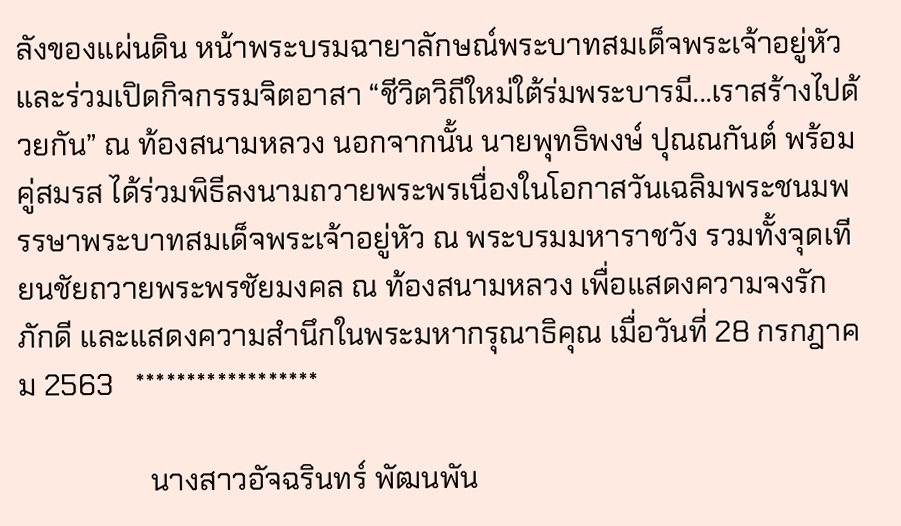ลังของแผ่นดิน หน้าพระบรมฉายาลักษณ์พระบาทสมเด็จพระเจ้าอยู่หัวและร่วมเปิดกิจกรรมจิตอาสา “ชีวิตวิถีใหม่ใต้ร่มพระบารมี...เราสร้างไปด้วยกัน” ณ ท้องสนามหลวง นอกจากนั้น นายพุทธิพงษ์ ปุณณกันต์ พร้อมคู่สมรส ได้ร่วมพิธีลงนามถวายพระพรเนื่องในโอกาสวันเฉลิมพระชนมพรรษาพระบาทสมเด็จพระเจ้าอยู่หัว ณ พระบรมมหาราชวัง รวมทั้งจุดเทียนชัยถวายพระพรชัยมงคล ณ ท้องสนามหลวง เพื่อแสดงความจงรักภักดี และแสดงความสำนึกในพระมหากรุณาธิคุณ เมื่อวันที่ 28 กรกฎาคม 2563   ******************

                  นางสาวอัจฉรินทร์ พัฒนพัน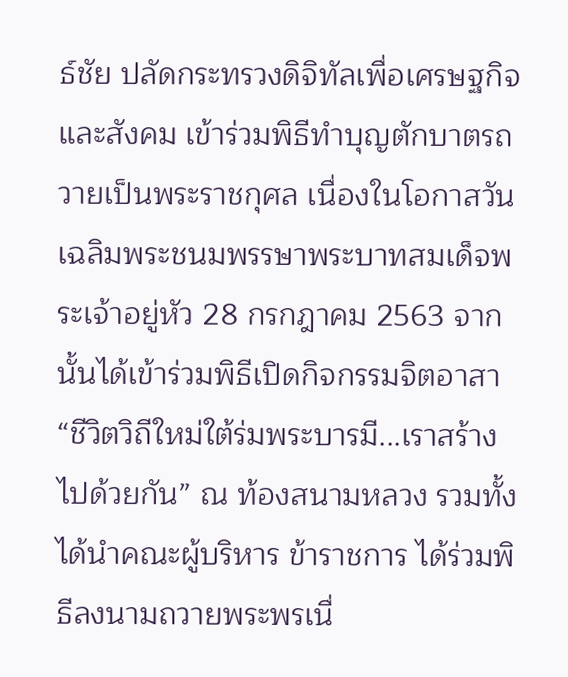ธ์ชัย ปลัดกระทรวงดิจิทัลเพื่อเศรษฐกิจและสังคม เข้าร่วมพิธีทำบุญตักบาตรถวายเป็นพระราชกุศล เนื่องในโอกาสวันเฉลิมพระชนมพรรษาพระบาทสมเด็จพระเจ้าอยู่หัว 28 กรกฎาคม 2563 จากนั้นได้เข้าร่วมพิธีเปิดกิจกรรมจิตอาสา “ชีวิตวิถีใหม่ใต้ร่มพระบารมี...เราสร้างไปด้วยกัน” ณ ท้องสนามหลวง รวมทั้งได้นำคณะผู้บริหาร ข้าราชการ ได้ร่วมพิธีลงนามถวายพระพรเนื่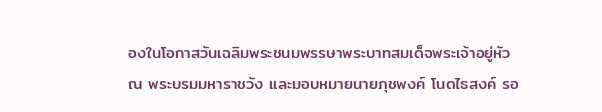องในโอกาสวันเฉลิมพระชนมพรรษาพระบาทสมเด็จพระเจ้าอยู่หัว ณ พระบรมมหาราชวัง และมอบหมายนายภุชพงค์ โนดไธสงค์ รอ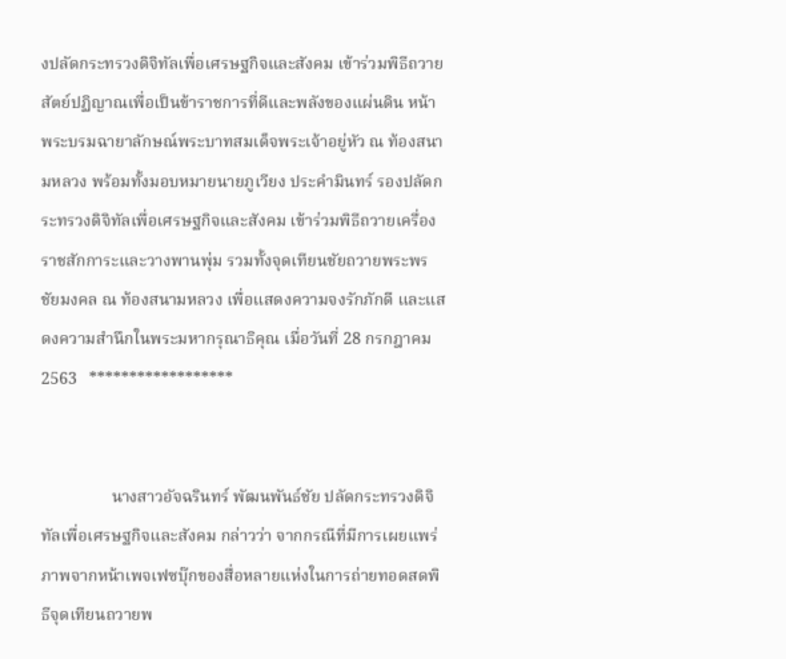งปลัดกระทรวงดิจิทัลเพื่อเศรษฐกิจและสังคม เข้าร่วมพิธีถวายสัตย์ปฏิญาณเพื่อเป็นข้าราชการที่ดีและพลังของแผ่นดิน หน้าพระบรมฉายาลักษณ์พระบาทสมเด็จพระเจ้าอยู่หัว ณ ท้องสนามหลวง พร้อมทั้งมอบหมายนายภูเวียง ประคำมินทร์ รองปลัดกระทรวงดิจิทัลเพื่อเศรษฐกิจและสังคม เข้าร่วมพิธีถวายเครื่องราชสักการะและวางพานพุ่ม รวมทั้งจุดเทียนชัยถวายพระพรชัยมงคล ณ ท้องสนามหลวง เพื่อแสดงความจงรักภักดี และแสดงความสำนึกในพระมหากรุณาธิคุณ เมื่อวันที่ 28 กรกฎาคม 2563   ******************


                 นางสาวอัจฉรินทร์ พัฒนพันธ์ชัย ปลัดกระทรวงดิจิทัลเพื่อเศรษฐกิจและสังคม กล่าวว่า จากกรณีที่มีการเผยแพร่ภาพจากหน้าเพจเฟซบุ๊กของสื่อหลายแห่งในการถ่ายทอดสดพิธีจุดเทียนถวายพ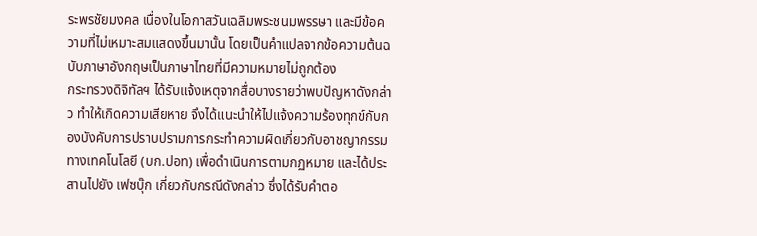ระพรชัยมงคล เนื่องในโอกาสวันเฉลิมพระชนมพรรษา และมีข้อความที่ไม่เหมาะสมแสดงขึ้นมานั้น โดยเป็นคำแปลจากข้อความต้นฉบับภาษาอังกฤษเป็นภาษาไทยที่มีความหมายไม่ถูกต้อง                    กระทรวงดิจิทัลฯ ได้รับแจ้งเหตุจากสื่อบางรายว่าพบปัญหาดังกล่าว ทำให้เกิดความเสียหาย จึงได้แนะนำให้ไปแจ้งความร้องทุกข์กับกองบังคับการปราบปรามการกระทำความผิดเกี่ยวกับอาชญากรรมทางเทคโนโลยี (บก.ปอท) เพื่อดำเนินการตามกฏหมาย และได้ประสานไปยัง เฟซบุ๊ก เกี่ยวกับกรณีดังกล่าว ซึ่งได้รับคำตอ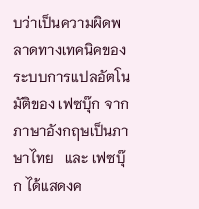บว่าเป็นความผิดพลาดทางเทคนิคของระบบการแปลอัตโนมัติของ เฟซบุ๊ก จากภาษาอังกฤษเป็นภาษาไทย   และ เฟซบุ๊ก ได้แสดงค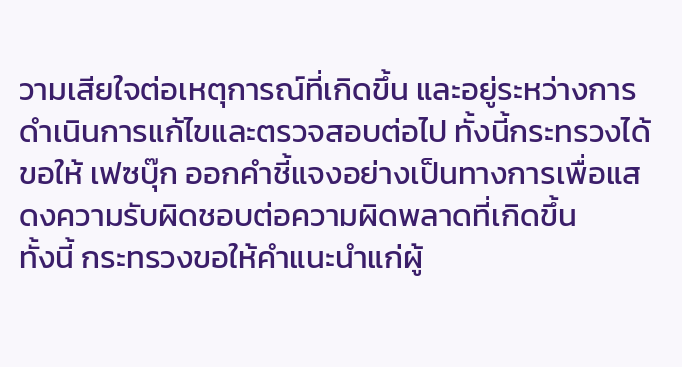วามเสียใจต่อเหตุการณ์ที่เกิดขึ้น และอยู่ระหว่างการดำเนินการแก้ไขและตรวจสอบต่อไป ทั้งนี้กระทรวงได้ขอให้ เฟซบุ๊ก ออกคำชี้แจงอย่างเป็นทางการเพื่อแสดงความรับผิดชอบต่อความผิดพลาดที่เกิดขึ้น                    ทั้งนี้ กระทรวงขอให้คำแนะนำแก่ผู้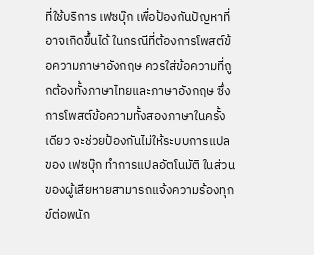ที่ใช้บริการ เฟซบุ๊ก เพื่อป้องกันปัญหาที่อาจเกิดขึ้นได้ ในกรณีที่ต้องการโพสต์ข้อความภาษาอังกฤษ ควรใส่ข้อความที่ถูกต้องทั้งภาษาไทยและภาษาอังกฤษ ซึ่งการโพสต์ข้อความทั้งสองภาษาในครั้งเดียว จะช่วยป้องกันไม่ให้ระบบการแปลของ เฟซบุ๊ก ทำการแปลอัตโนมัติ ในส่วนของผู้เสียหายสามารถแจ้งความร้องทุกข์ต่อพนัก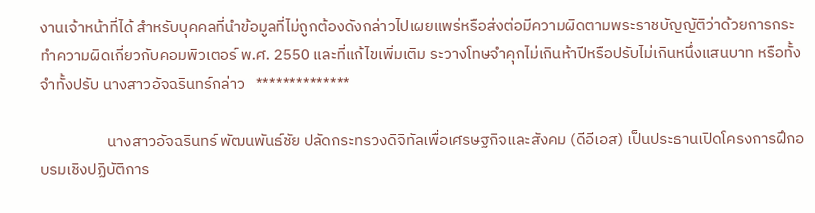งานเจ้าหน้าที่ได้ สำหรับบุคคลที่นำข้อมูลที่ไม่ถูกต้องดังกล่าวไปเผยแพร่หรือส่งต่อมีความผิดตามพระราชบัญญัติว่าด้วยการกระทำความผิดเกี่ยวกับคอมพิวเตอร์ พ.ศ. 2550 และที่แก้ไขเพิ่มเติม ระวางโทษจำคุกไม่เกินห้าปีหรือปรับไม่เกินหนึ่งแสนบาท หรือทั้งจำทั้งปรับ นางสาวอัจฉรินทร์กล่าว   **************

                   นางสาวอัจฉรินทร์ พัฒนพันธ์ชัย ปลัดกระทรวงดิจิทัลเพื่อเศรษฐกิจและสังคม (ดีอีเอส) เป็นประธานเปิดโครงการฝึกอบรมเชิงปฏิบัติการ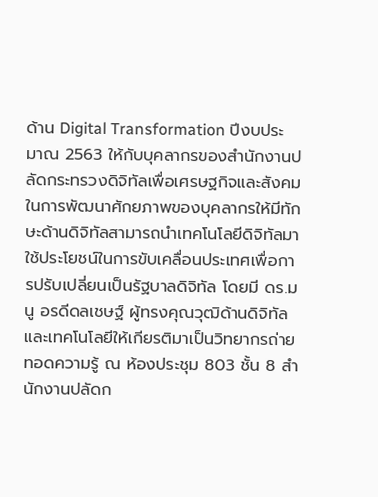ด้าน Digital Transformation ปีงบประมาณ 2563 ให้กับบุคลากรของสำนักงานปลัดกระทรวงดิจิทัลเพื่อเศรษฐกิจและสังคม ในการพัฒนาศักยภาพของบุคลากรให้มีทักษะด้านดิจิทัลสามารถนำเทคโนโลยีดิจิทัลมาใช้ประโยชน์ในการขับเคลื่อนประเทศเพื่อการปรับเปลี่ยนเป็นรัฐบาลดิจิทัล โดยมี ดร.มนู อรดีดลเชษฐ์ ผู้ทรงคุณวุฒิด้านดิจิทัลและเทคโนโลยีให้เกียรติมาเป็นวิทยากรถ่ายทอดความรู้ ณ ห้องประชุม 803 ชั้น 8 สำนักงานปลัดก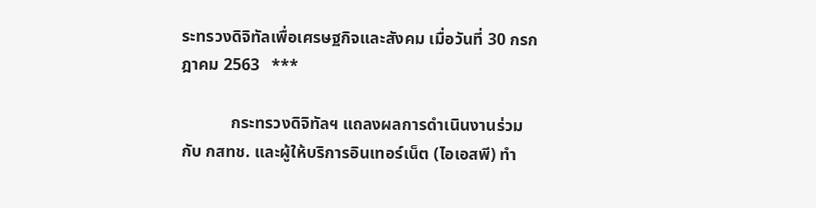ระทรวงดิจิทัลเพื่อเศรษฐกิจและสังคม เมื่อวันที่ 30 กรกฎาคม 2563   ***

            กระทรวงดิจิทัลฯ แถลงผลการดำเนินงานร่วมกับ กสทช. และผู้ให้บริการอินเทอร์เน็ต (ไอเอสพี) ทำ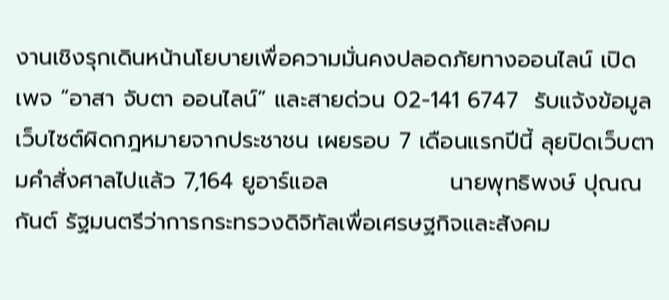งานเชิงรุกเดินหน้านโยบายเพื่อความมั่นคงปลอดภัยทางออนไลน์ เปิดเพจ “อาสา จับตา ออนไลน์” และสายด่วน 02-141 6747  รับแจ้งข้อมูลเว็บไซต์ผิดกฎหมายจากประชาชน เผยรอบ 7 เดือนแรกปีนี้ ลุยปิดเว็บตามคำสั่งศาลไปแล้ว 7,164 ยูอาร์แอล               นายพุทธิพงษ์ ปุณณกันต์ รัฐมนตรีว่าการกระทรวงดิจิทัลเพื่อเศรษฐกิจและสังคม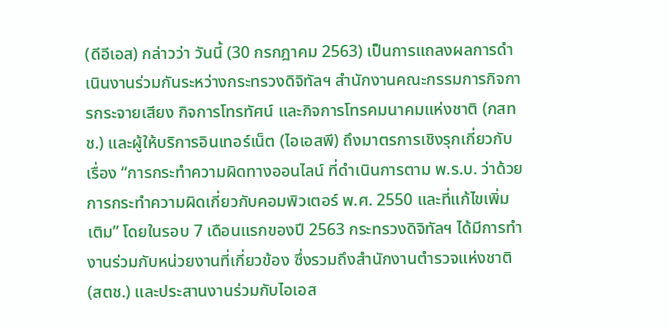(ดีอีเอส) กล่าวว่า วันนี้ (30 กรกฎาคม 2563) เป็นการแถลงผลการดำเนินงานร่วมกันระหว่างกระทรวงดิจิทัลฯ สำนักงานคณะกรรมการกิจการกระจายเสียง กิจการโทรทัศน์ และกิจการโทรคมนาคมแห่งชาติ (กสทช.) และผู้ให้บริการอินเทอร์เน็ต (ไอเอสพี) ถึงมาตรการเชิงรุกเกี่ยวกับเรื่อง “การกระทำความผิดทางออนไลน์ ที่ดำเนินการตาม พ.ร.บ. ว่าด้วยการกระทําความผิดเกี่ยวกับคอมพิวเตอร์ พ.ศ. 2550 และที่แก้ไขเพิ่มเติม” โดยในรอบ 7 เดือนแรกของปี 2563 กระทรวงดิจิทัลฯ ได้มีการทำงานร่วมกับหน่วยงานที่เกี่ยวข้อง ซึ่งรวมถึงสำนักงานตำรวจแห่งชาติ (สตช.) และประสานงานร่วมกับไอเอส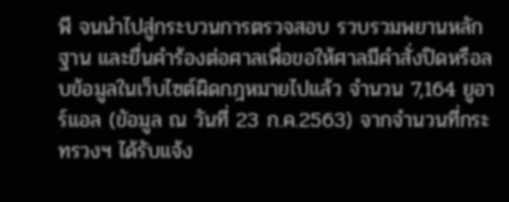พี จนนำไปสู่กระบวนการตรวจสอบ รวบรวมพยานหลักฐาน และยื่นคำร้องต่อศาลเพื่อขอให้ศาลมีคำสั่งปิดหรือลบข้อมูลในเว็บไซต์ผิดกฎหมายไปแล้ว จำนวน 7,164 ยูอาร์แอล (ขัอมูล ณ วันที่ 23 ก.ค.2563) จากจำนวนที่กระทรวงฯ ได้รับแจ้ง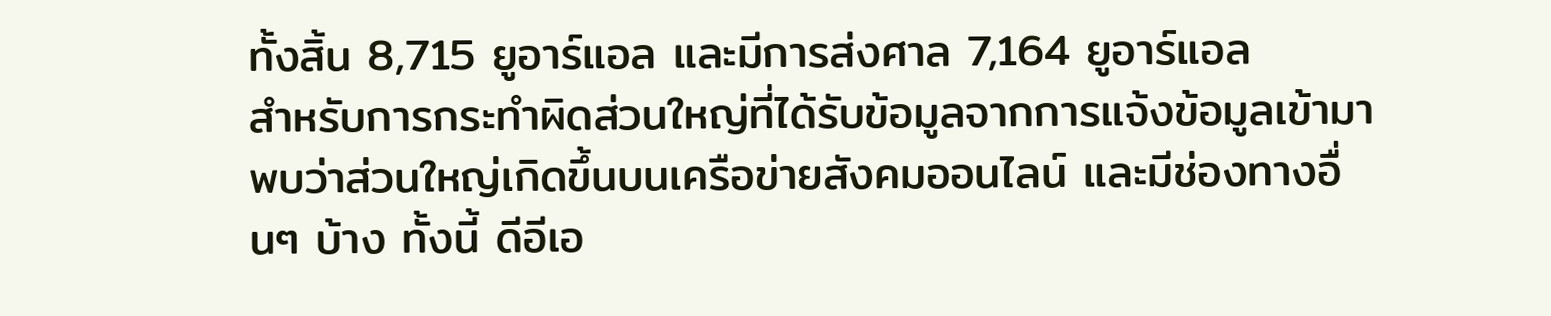ทั้งสิ้น 8,715 ยูอาร์แอล และมีการส่งศาล 7,164 ยูอาร์แอล               สำหรับการกระทำผิดส่วนใหญ่ที่ได้รับข้อมูลจากการแจ้งข้อมูลเข้ามา พบว่าส่วนใหญ่เกิดขึ้นบนเครือข่ายสังคมออนไลน์ และมีช่องทางอื่นๆ บ้าง ทั้งนี้ ดีอีเอ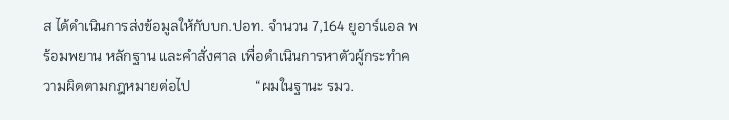ส ได้ดำเนินการส่งข้อมูลให้กับบก.ปอท. จำนวน 7,164 ยูอาร์แอล พร้อมพยาน หลักฐาน และคำสั่งศาล เพื่อดำเนินการหาตัวผู้กระทำความผิดตามกฎหมายต่อไป                  “ผมในฐานะ รมว.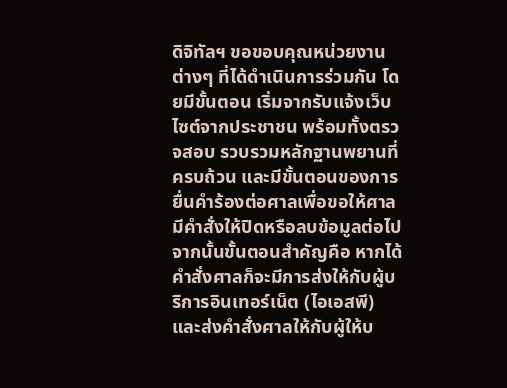ดิจิทัลฯ ขอขอบคุณหน่วยงานต่างๆ ที่ได้ดำเนินการร่วมกัน โดยมีขั้นตอน เริ่มจากรับแจ้งเว็บไซต์จากประชาชน พร้อมทั้งตรวจสอบ รวบรวมหลักฐานพยานที่ครบถ้วน และมีขั้นตอนของการยื่นคำร้องต่อศาลเพื่อขอให้ศาลมีคำสั่งให้ปิดหรือลบข้อมูลต่อไป จากนั้นขั้นตอนสำคัญคือ หากได้คำสั่งศาลก็จะมีการส่งให้กับผู้บริการอินเทอร์เน็ต (ไอเอสพี) และส่งคำสั่งศาลให้กับผู้ให้บ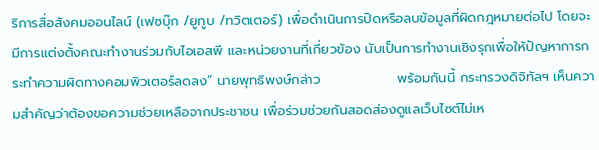ริการสื่อสังคมออนไลน์ (เฟซบุ๊ก /ยูทูบ /ทวิตเตอร์) เพื่อดำเนินการปิดหรือลบข้อมูลที่ผิดกฎหมายต่อไป โดยจะมีการแต่งตั้งคณะทำงานร่วมกับไอเอสพี และหน่วยงานที่เกี่ยวข้อง นับเป็นการทำงานเชิงรุกเพื่อให้ปัญหาการกระทำความผิดทางคอมพิวเตอร์ลดลง” นายพุทธิพงษ์กล่าว                พร้อมกันนี้ กระทรวงดิจิทัลฯ เห็นความสำคัญว่าต้องขอความช่วยเหลือจากประชาชน เพื่อร่วมช่วยกันสอดส่องดูแลเว็บไซต์ไม่เห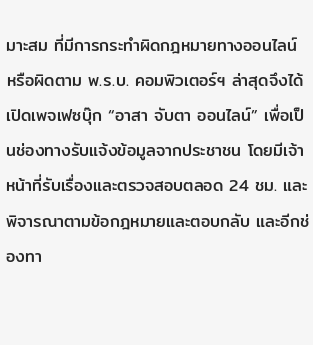มาะสม ที่มีการกระทำผิดกฎหมายทางออนไลน์ หรือผิดตาม พ.ร.บ. คอมพิวเตอร์ฯ ล่าสุดจึงได้เปิดเพจเฟซบุ๊ก “อาสา จับตา ออนไลน์” เพื่อเป็นช่องทางรับแจ้งข้อมูลจากประชาชน โดยมีเจ้าหน้าที่รับเรื่องและตรวจสอบตลอด 24 ชม. และพิจารณาตามข้อกฎหมายและตอบกลับ และอีกช่องทา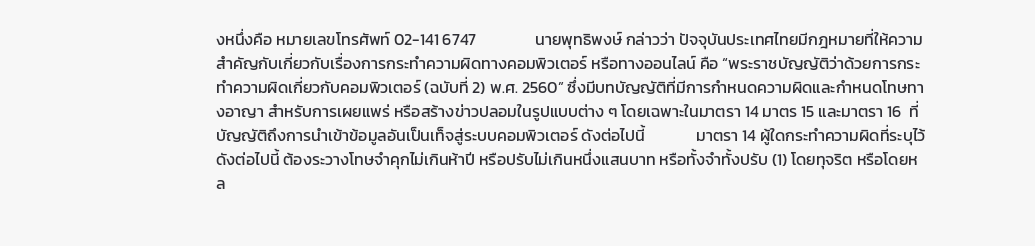งหนึ่งคือ หมายเลขโทรศัพท์ 02-141 6747                นายพุทธิพงษ์ กล่าวว่า ปัจจุบันประเทศไทยมีกฎหมายที่ให้ความสำคัญกับเกี่ยวกับเรื่องการกระทำความผิดทางคอมพิวเตอร์ หรือทางออนไลน์ คือ “พระราชบัญญัติว่าด้วยการกระทำความผิดเกี่ยวกับคอมพิวเตอร์ (ฉบับที่ 2) พ.ศ. 2560” ซึ่งมีบทบัญญัติที่มีการกำหนดความผิดและกำหนดโทษทางอาญา สำหรับการเผยแพร่ หรือสร้างข่าวปลอมในรูปแบบต่าง ๆ โดยเฉพาะในมาตรา 14 มาตร 15 และมาตรา 16  ที่บัญญัติถึงการนำเข้าข้อมูลอันเป็นเท็จสู่ระบบคอมพิวเตอร์ ดังต่อไปนี้              มาตรา 14 ผู้ใดกระทําความผิดที่ระบุไว้ดังต่อไปนี้ ต้องระวางโทษจําคุกไม่เกินห้าปี หรือปรับไม่เกินหนึ่งแสนบาท หรือทั้งจําทั้งปรับ (1) โดยทุจริต หรือโดยหล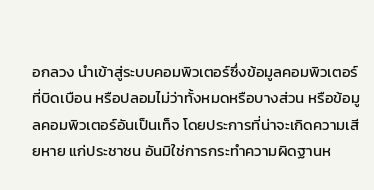อกลวง นําเข้าสู่ระบบคอมพิวเตอร์ซึ่งข้อมูลคอมพิวเตอร์ที่บิดเบือน หรือปลอมไม่ว่าทั้งหมดหรือบางส่วน หรือข้อมูลคอมพิวเตอร์อันเป็นเท็จ โดยประการที่น่าจะเกิดความเสียหาย แก่ประชาชน อันมิใช่การกระทําความผิดฐานห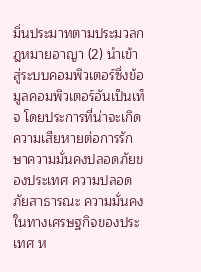มิ่นประมาทตามประมวลกฎหมายอาญา (2) นําเข้าสู่ระบบคอมพิวเตอร์ซึ่งข้อมูลคอมพิวเตอร์อันเป็นเท็จ โดยประการที่น่าจะเกิด ความเสียหายต่อการรักษาความมั่นคงปลอดภัยของประเทศ ความปลอดภัยสาธารณะ ความมั่นคง ในทางเศรษฐกิจของประเทศ ห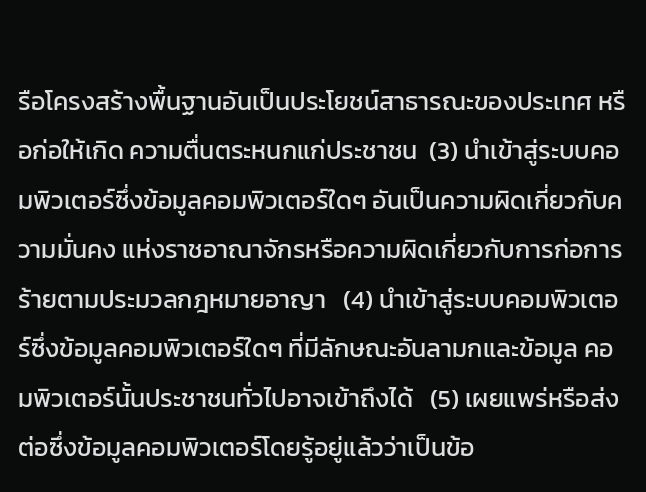รือโครงสร้างพื้นฐานอันเป็นประโยชน์สาธารณะของประเทศ หรือก่อให้เกิด ความตื่นตระหนกแก่ประชาชน  (3) นำเข้าสู่ระบบคอมพิวเตอร์ซึ่งข้อมูลคอมพิวเตอร์ใดๆ อันเป็นความผิดเกี่ยวกับความมั่นคง แห่งราชอาณาจักรหรือความผิดเกี่ยวกับการก่อการร้ายตามประมวลกฎหมายอาญา   (4) นำเข้าสู่ระบบคอมพิวเตอร์ซึ่งข้อมูลคอมพิวเตอร์ใดๆ ที่มีลักษณะอันลามกและข้อมูล คอมพิวเตอร์นั้นประชาชนทั่วไปอาจเข้าถึงได้   (5) เผยแพร่หรือส่งต่อซึ่งข้อมูลคอมพิวเตอร์โดยรู้อยู่แล้วว่าเป็นข้อ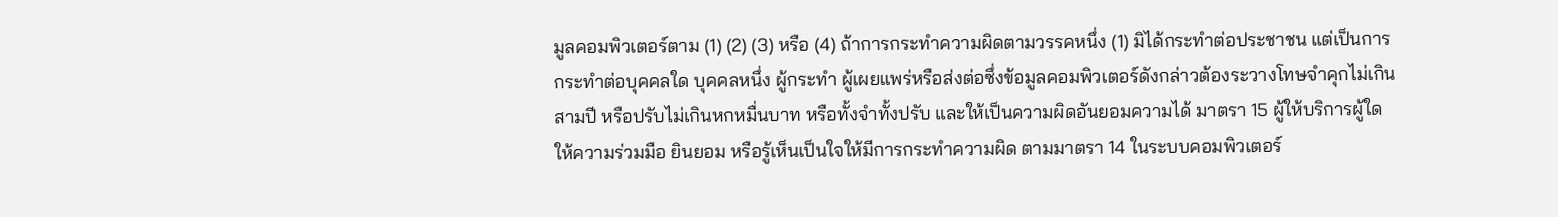มูลคอมพิวเตอร์ตาม (1) (2) (3) หรือ (4) ถ้าการกระทําความผิดตามวรรคหนึ่ง (1) มิได้กระทําต่อประชาชน แต่เป็นการกระทําต่อบุคคลใด บุคคลหนึ่ง ผู้กระทํา ผู้เผยแพร่หรือส่งต่อซึ่งข้อมูลคอมพิวเตอร์ดังกล่าวต้องระวางโทษจําคุกไม่เกินสามปี หรือปรับไม่เกินหกหมื่นบาท หรือทั้งจําทั้งปรับ และให้เป็นความผิดอันยอมความได้ มาตรา 15 ผู้ให้บริการผู้ใดให้ความร่วมมือ ยินยอม หรือรู้เห็นเป็นใจให้มีการกระทําความผิด ตามมาตรา 14 ในระบบคอมพิวเตอร์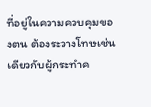ที่อยู่ในความควบคุมของตน ต้องระวางโทษเช่นเดียวกับผู้กระทําค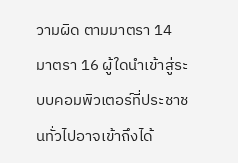วามผิด ตามมาตรา 14   มาตรา 16 ผู้ใดนำเข้าสู่ระบบคอมพิวเตอร์ที่ประชาชนทั่วไปอาจเข้าถึงได้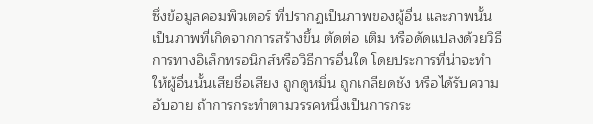ซึ่งข้อมูลคอมพิวเตอร์ ที่ปรากฏเป็นภาพของผู้อื่น และภาพนั้นเป็นภาพที่เกิดจากการสร้างขึ้น ตัดต่อ เติม หรือดัดแปลงด้วยวิธีการทางอิเล็กทรอนิกส์หรือวิธีการอื่นใด โดยประการที่น่าจะทำให้ผู้อื่นนั้นเสียชื่อเสียง ถูกดูหมิ่น ถูกเกลียดชัง หรือได้รับความอับอาย ถ้าการกระทำตามวรรคหนึ่งเป็นการกระ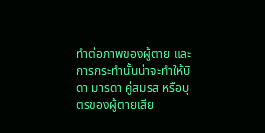ทำต่อภาพของผู้ตาย และการกระทำนั้นน่าจะทำให้บิดา มารดา คู่สมรส หรือบุตรของผู้ตายเสีย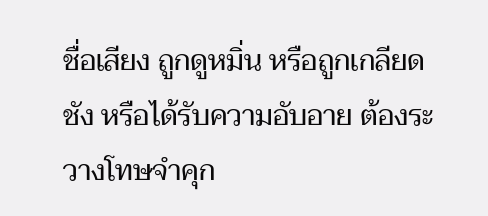ชื่อเสียง ถูกดูหมิ่น หรือถูกเกลียดชัง หรือได้รับความอับอาย ต้องระวางโทษจําคุก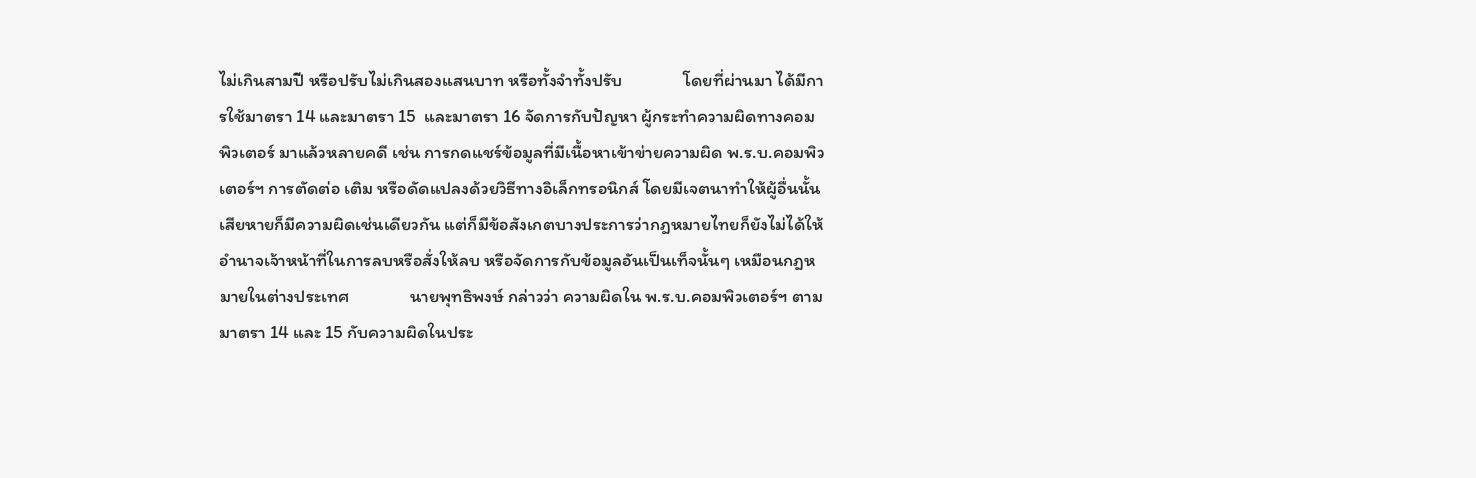ไม่เกินสามปี หรือปรับไม่เกินสองแสนบาท หรือทั้งจําทั้งปรับ               โดยที่ผ่านมา ได้มีการใช้มาตรา 14 และมาตรา 15  และมาตรา 16 จัดการกับปัญหา ผู้กระทำความผิดทางคอมพิวเตอร์ มาแล้วหลายคดี เช่น การกดแชร์ข้อมูลที่มีเนื้อหาเข้าข่ายความผิด พ.ร.บ.คอมพิวเตอร์ฯ การตัดต่อ เติม หรือดัดแปลงด้วยวิธีทางอิเล็กทรอนิกส์ โดยมีเจตนาทำให้ผู้อื่นนั้นเสียหายก็มีความผิดเช่นเดียวกัน แต่ก็มีข้อสังเกตบางประการว่ากฎหมายไทยก็ยังไม่ได้ให้อำนาจเจ้าหน้าที่ในการลบหรือสั่งให้ลบ หรือจัดการกับข้อมูลอันเป็นเท็จนั้นๆ เหมือนกฎหมายในต่างประเทศ               นายพุทธิพงษ์ กล่าวว่า ความผิดใน พ.ร.บ.คอมพิวเตอร์ฯ ตามมาตรา 14 และ 15 กับความผิดในประ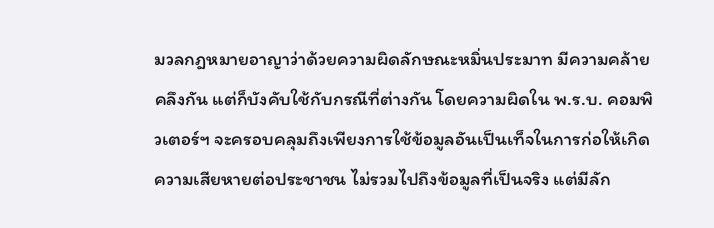มวลกฎหมายอาญาว่าด้วยความผิดลักษณะหมิ่นประมาท มีความคล้ายคลึงกัน แต่ก็บังคับใช้กับกรณีที่ต่างกัน โดยความผิดใน พ.ร.บ. คอมพิวเตอร์ฯ จะครอบคลุมถึงเพียงการใช้ข้อมูลอันเป็นเท็จในการก่อให้เกิดความเสียหายต่อประชาชน ไม่รวมไปถึงข้อมูลที่เป็นจริง แต่มีลัก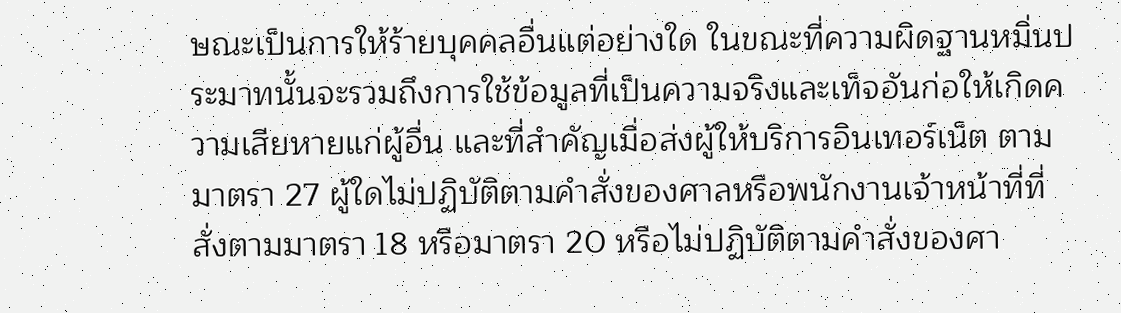ษณะเป็นการให้ร้ายบุคคลอื่นแต่อย่างใด ในขณะที่ความผิดฐานหมิ่นประมาทนั้นจะรวมถึงการใช้ข้อมูลที่เป็นความจริงและเท็จอันก่อให้เกิดความเสียหายแก่ผู้อื่น และที่สำคัญเมื่อส่งผู้ให้บริการอินเทอร์เน็ต ตามมาตรา 27 ผู้ใดไม่ปฏิบัติตามคำสั่งของศาลหรือพนักงานเจ้าหน้าที่ที่สั่งตามมาตรา 18 หรือมาตรา 20 หรือไม่ปฏิบัติตามคำสั่งของศา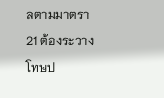ลตามมาตรา 21 ต้องระวางโทษป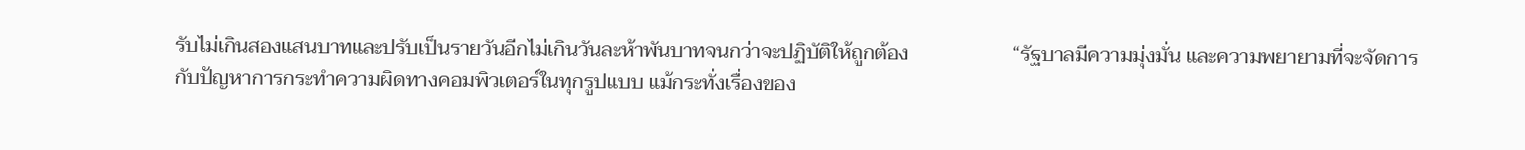รับไม่เกินสองแสนบาทและปรับเป็นรายวันอีกไม่เกินวันละห้าพันบาทจนกว่าจะปฏิบัติให้ถูกต้อง                    “รัฐบาลมีความมุ่งมั่น และความพยายามที่จะจัดการกับปัญหาการกระทำความผิดทางคอมพิวเตอร์ในทุกรูปแบบ แม้กระทั่งเรื่องของ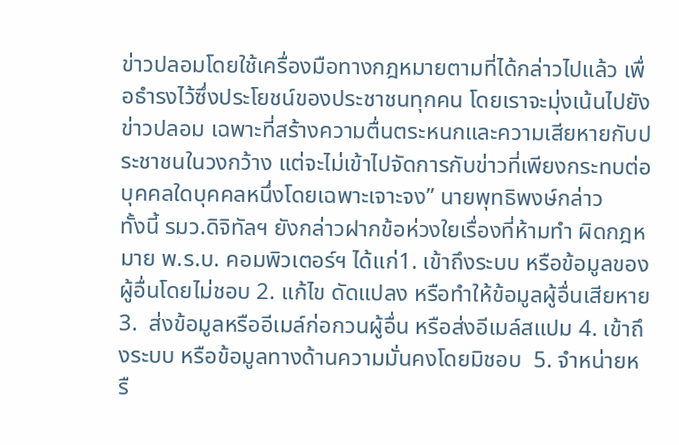ข่าวปลอมโดยใช้เครื่องมือทางกฎหมายตามที่ได้กล่าวไปแล้ว เพื่อธำรงไว้ซึ่งประโยชน์ของประชาชนทุกคน โดยเราจะมุ่งเน้นไปยังข่าวปลอม เฉพาะที่สร้างความตื่นตระหนกและความเสียหายกับประชาชนในวงกว้าง แต่จะไม่เข้าไปจัดการกับข่าวที่เพียงกระทบต่อบุคคลใดบุคคลหนึ่งโดยเฉพาะเจาะจง” นายพุทธิพงษ์กล่าว                ทั้งนี้ รมว.ดิจิทัลฯ ยังกล่าวฝากข้อห่วงใยเรื่องที่ห้ามทำ ผิดกฎหมาย พ.ร.บ. คอมพิวเตอร์ฯ ได้แก่1. เข้าถึงระบบ หรือข้อมูลของผู้อื่นโดยไม่ชอบ 2. แก้ไข ดัดแปลง หรือทำให้ข้อมูลผู้อื่นเสียหาย3.  ส่งข้อมูลหรืออีเมล์ก่อกวนผู้อื่น หรือส่งอีเมล์สแปม 4. เข้าถึงระบบ หรือข้อมูลทางด้านความมั่นคงโดยมิชอบ  5. จำหน่ายหรื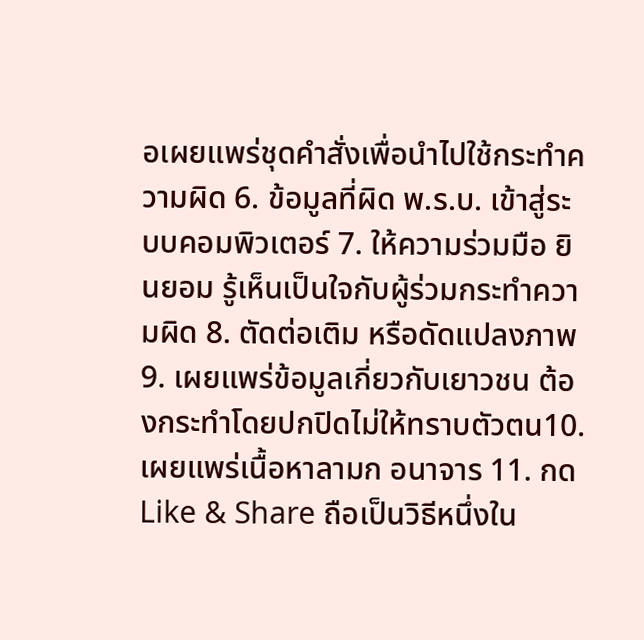อเผยแพร่ชุดคำสั่งเพื่อนำไปใช้กระทำความผิด 6. ข้อมูลที่ผิด พ.ร.บ. เข้าสู่ระบบคอมพิวเตอร์ 7. ให้ความร่วมมือ ยินยอม รู้เห็นเป็นใจกับผู้ร่วมกระทำความผิด 8. ตัดต่อเติม หรือดัดแปลงภาพ 9. เผยแพร่ข้อมูลเกี่ยวกับเยาวชน ต้องกระทำโดยปกปิดไม่ให้ทราบตัวตน10. เผยแพร่เนื้อหาลามก อนาจาร 11. กด Like & Share ถือเป็นวิธีหนึ่งใน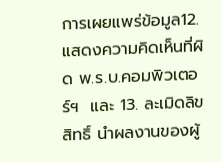การเผยแพร่ข้อมูล12. แสดงความคิดเห็นที่ผิด พ.ร.บ.คอมพิวเตอร์ฯ  และ 13. ละเมิดลิขสิทธิ์ นำผลงานของผู้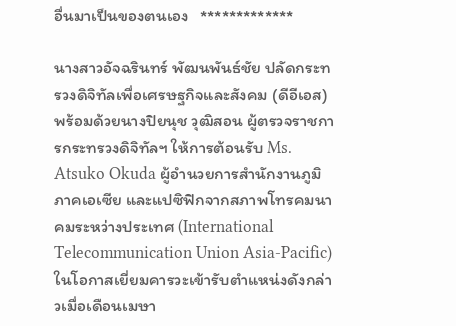อื่นมาเป็นของตนเอง   *************

นางสาวอัจฉรินทร์ พัฒนพันธ์ชัย ปลัดกระทรวงดิจิทัลเพื่อเศรษฐกิจและสังคม (ดีอีเอส) พร้อมด้วยนางปิยนุช วุฒิสอน ผู้ตรวจราชการกระทรวงดิจิทัลฯ ให้การต้อนรับ Ms. Atsuko Okuda ผู้อำนวยการสำนักงานภูมิภาคเอเซีย และแปซิฟิกจากสภาพโทรคมนาคมระหว่างประเทศ (International Telecommunication Union Asia-Pacific) ในโอกาสเยี่ยมคารวะเข้ารับตำแหน่งดังกล่าวเมื่อเดือนเมษา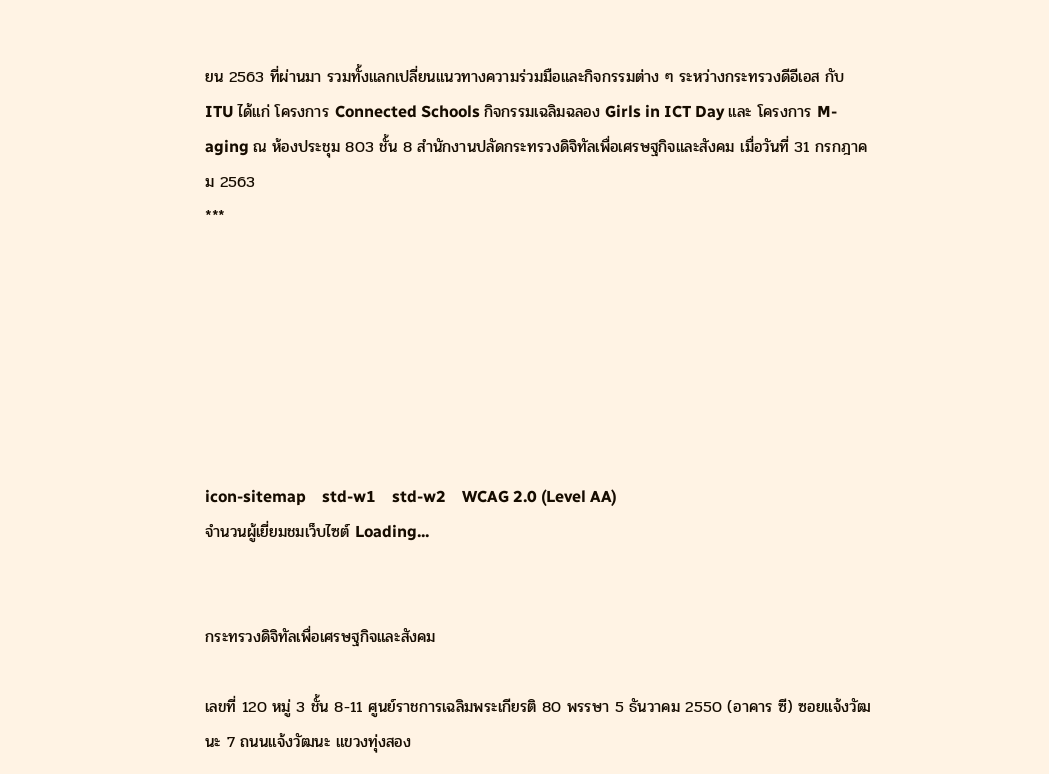ยน 2563 ที่ผ่านมา รวมทั้งแลกเปลี่ยนแนวทางความร่วมมือและกิจกรรมต่าง ๆ ระหว่างกระทรวงดีอีเอส กับ ITU ได้แก่ โครงการ Connected Schools กิจกรรมเฉลิมฉลอง Girls in ICT Day และ โครงการ M-aging ณ ห้องประชุม 803 ชั้น 8 สำนักงานปลัดกระทรวงดิจิทัลเพื่อเศรษฐกิจและสังคม เมื่อวันที่ 31 กรกฎาคม 2563                                                                                                                                                                                                    ***







icon-sitemap    std-w1    std-w2    WCAG 2.0 (Level AA)
จำนวนผู้เยี่ยมชมเว็บไซต์ Loading...


กระทรวงดิจิทัลเพื่อเศรษฐกิจและสังคม

เลขที่ 120 หมู่ 3 ชั้น 8-11 ศูนย์ราชการเฉลิมพระเกียรติ 80 พรรษา 5 ธันวาคม 2550 (อาคาร ซี) ซอยแจ้งวัฒนะ 7 ถนนแจ้งวัฒนะ แขวงทุ่งสอง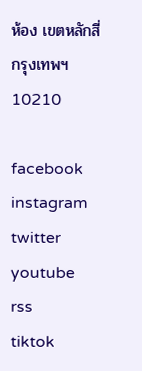ห้อง เขตหลักสี่ กรุงเทพฯ 10210

facebook
instagram
twitter
youtube
rss
tiktok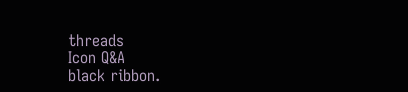threads
Icon Q&A
black ribbon.